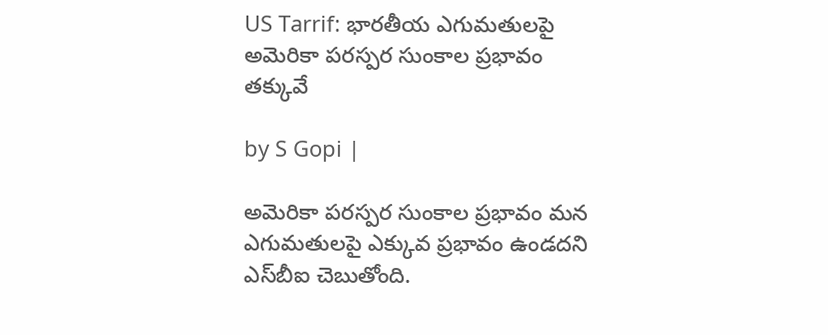US Tarrif: భారతీయ ఎగుమతులపై అమెరికా పరస్పర సుంకాల ప్రభావం తక్కువే

by S Gopi |

అమెరికా పరస్పర సుంకాల ప్రభావం మన ఎగుమతులపై ఎక్కువ ప్రభావం ఉండదని ఎస్‌బీఐ చెబుతోంది.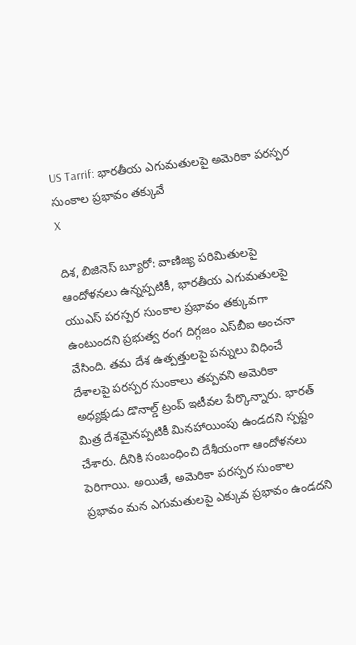US Tarrif: భారతీయ ఎగుమతులపై అమెరికా పరస్పర సుంకాల ప్రభావం తక్కువే
X

దిశ, బిజినెస్ బ్యూరో: వాణిజ్య పరిమితులపై ఆందోళనలు ఉన్నప్పటికీ, భారతీయ ఎగుమతులపై యుఎస్ పరస్పర సుంకాల ప్రభావం తక్కువగా ఉంటుందని ప్రభుత్వ రంగ దిగ్గజం ఎస్‌బీఐ అంచనా వేసింది. తమ దేశ ఉత్పత్తులపై పన్నులు విధించే దేశాలపై పరస్పర సుంకాలు తప్పవని అమెరికా అధ్యక్షుడు డొనాల్డ్ ట్రంప్ ఇటీవల పేర్కొన్నారు. భారత్ మిత్ర దేశమైనప్పటికీ మినహాయింపు ఉండదని స్పష్టం చేశారు. దీనికి సంబంధించి దేశీయంగా ఆందోళనలు పెరిగాయి. అయితే, అమెరికా పరస్పర సుంకాల ప్రభావం మన ఎగుమతులపై ఎక్కువ ప్రభావం ఉండదని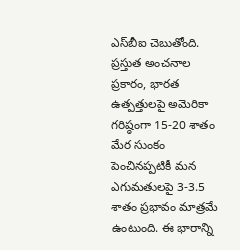ఎస్‌బీఐ చెబుతోంది. ప్రస్తుత అంచనాల ప్రకారం, భారత ఉత్పత్తులపై అమెరికా గరిష్ఠంగా 15-20 శాతం మేర సుంకం పెంచినప్పటికీ మన ఎగుమతులపై 3-3.5 శాతం ప్రభావం మాత్రమే ఉంటుంది. ఈ భారాన్ని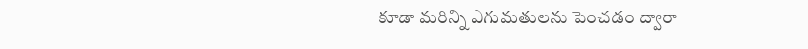కూడా మరిన్ని ఎగుమతులను పెంచడం ద్వారా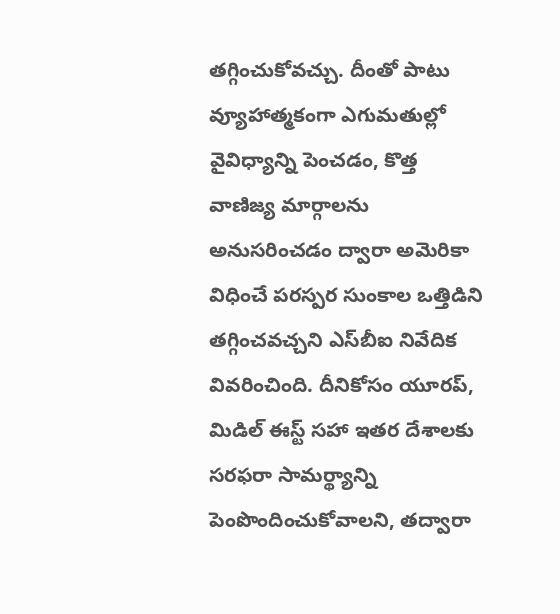తగ్గించుకోవచ్చు. దీంతో పాటు వ్యూహాత్మకంగా ఎగుమతుల్లో వైవిధ్యాన్ని పెంచడం, కొత్త వాణిజ్య మార్గాలను అనుసరించడం ద్వారా అమెరికా విధించే పరస్పర సుంకాల ఒత్తిడిని తగ్గించవచ్చని ఎస్‌బీఐ నివేదిక వివరించింది. దీనికోసం యూరప్, మిడిల్ ఈస్ట్ సహా ఇతర దేశాలకు సరఫరా సామర్థ్యాన్ని పెంపొందించుకోవాలని, తద్వారా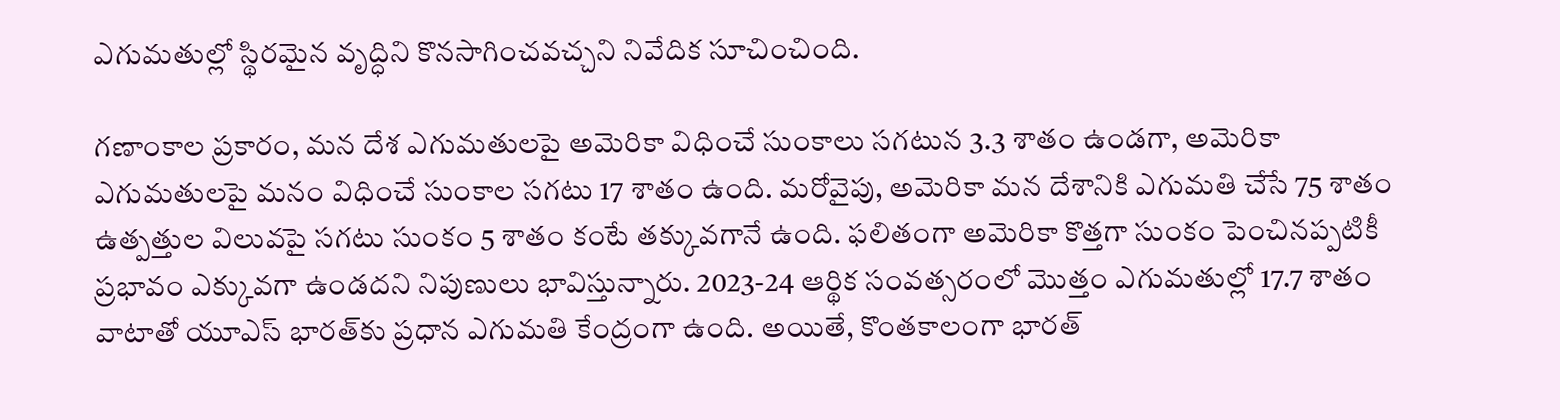ఎగుమతుల్లో స్థిరమైన వృద్ధిని కొనసాగించవచ్చని నివేదిక సూచించింది.

గణాంకాల ప్రకారం, మన దేశ ఎగుమతులపై అమెరికా విధించే సుంకాలు సగటున 3.3 శాతం ఉండగా, అమెరికా ఎగుమతులపై మనం విధించే సుంకాల సగటు 17 శాతం ఉంది. మరోవైపు, అమెరికా మన దేశానికి ఎగుమతి చేసే 75 శాతం ఉత్పత్తుల విలువపై సగటు సుంకం 5 శాతం కంటే తక్కువగానే ఉంది. ఫలితంగా అమెరికా కొత్తగా సుంకం పెంచినప్పటికీ ప్రభావం ఎక్కువగా ఉండదని నిపుణులు భావిస్తున్నారు. 2023-24 ఆర్థిక సంవత్సరంలో మొత్తం ఎగుమతుల్లో 17.7 శాతం వాటాతో యూఎస్ భారత్‌కు ప్రధాన ఎగుమతి కేంద్రంగా ఉంది. అయితే, కొంతకాలంగా భారత్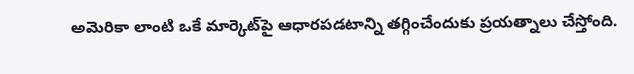అమెరికా లాంటి ఒకే మార్కెట్‌పై ఆధారపడటాన్ని తగ్గించేందుకు ప్రయత్నాలు చేస్తోంది.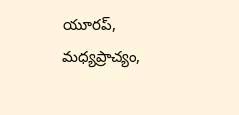యూరప్, మధ్యప్రాచ్యం,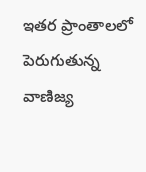ఇతర ప్రాంతాలలో పెరుగుతున్న వాణిజ్య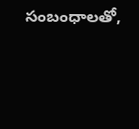సంబంధాలతో,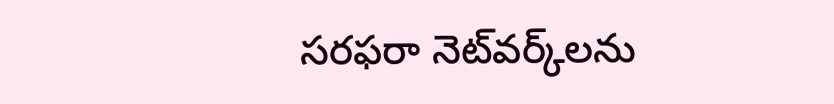సరఫరా నెట్‌వర్క్‌లను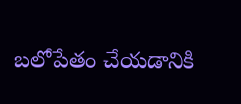బలోపేతం చేయడానికి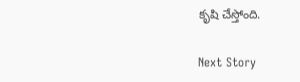కృషి చేస్తోంది.

Next Story